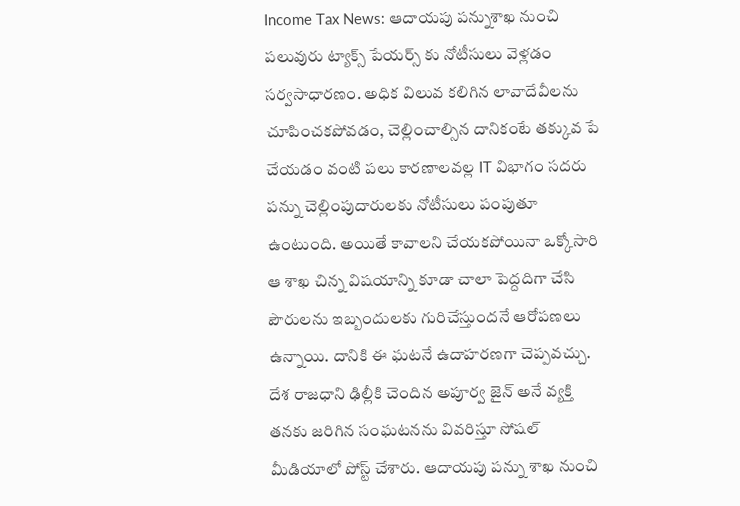Income Tax News: ఆదాయపు పన్నుశాఖ నుంచి పలువురు ట్యాక్స్ పేయర్స్ కు నోటీసులు వెళ్లడం సర్వసాధారణం. అధిక విలువ కలిగిన లావాదేవీలను చూపించకపోవడం, చెల్లించాల్సిన దానికంటే తక్కువ పే చేయడం వంటి పలు కారణాలవల్ల IT విభాగం సదరు పన్ను చెల్లింపుదారులకు నోటీసులు పంపుతూ ఉంటుంది. అయితే కావాలని చేయకపోయినా ఒక్కోసారి ఆ శాఖ చిన్న విషయాన్ని కూడా చాలా పెద్దదిగా చేసి పౌరులను ఇబ్బందులకు గురిచేస్తుందనే ఆరోపణలు ఉన్నాయి. దానికి ఈ ఘటనే ఉదాహరణగా చెప్పవచ్చు.
దేశ రాజధాని ఢిల్లీకి చెందిన అపూర్వ జైన్ అనే వ్యక్తి తనకు జరిగిన సంఘటనను వివరిస్తూ సోషల్ మీడియాలో పోస్ట్ చేశారు. ఆదాయపు పన్ను శాఖ నుంచి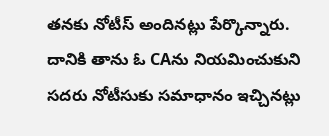తనకు నోటీస్ అందినట్లు పేర్కొన్నారు. దానికి తాను ఓ CAను నియమించుకుని సదరు నోటీసుకు సమాధానం ఇచ్చినట్లు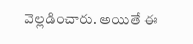వెల్లడించారు. అయితే ఈ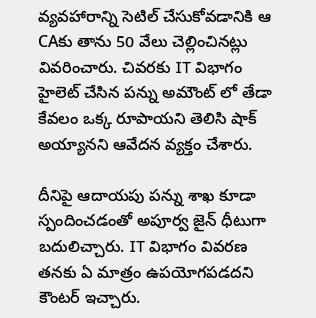వ్యవహారాన్ని సెటిల్ చేసుకోవడానికి ఆ CAకు తాను 50 వేలు చెల్లించినట్లు వివరించారు. చివరకు IT విభాగం హైలెట్ చేసిన పన్ను అమౌంట్ లో తేడా కేవలం ఒక్క రూపాయని తెలిసి షాక్ అయ్యానని ఆవేదన వ్యక్తం చేశారు.

దీనిపై ఆదాయపు పన్ను శాఖ కూడా స్పందించడంతో అపూర్వ జైన్ ధీటుగా బదులిచ్చారు. IT విభాగం వివరణ తనకు ఏ మాత్రం ఉపయోగపడదని కౌంటర్ ఇచ్చారు.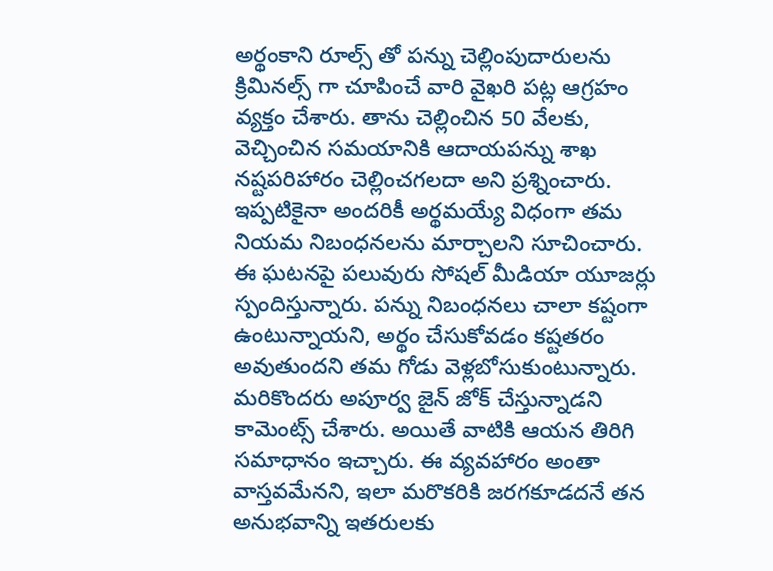అర్థంకాని రూల్స్ తో పన్ను చెల్లింపుదారులను క్రిమినల్స్ గా చూపించే వారి వైఖరి పట్ల ఆగ్రహం వ్యక్తం చేశారు. తాను చెల్లించిన 50 వేలకు, వెచ్చించిన సమయానికి ఆదాయపన్ను శాఖ నష్టపరిహారం చెల్లించగలదా అని ప్రశ్నించారు. ఇప్పటికైనా అందరికీ అర్థమయ్యే విధంగా తమ నియమ నిబంధనలను మార్చాలని సూచించారు.
ఈ ఘటనపై పలువురు సోషల్ మీడియా యూజర్లు స్పందిస్తున్నారు. పన్ను నిబంధనలు చాలా కష్టంగా ఉంటున్నాయని, అర్థం చేసుకోవడం కష్టతరం అవుతుందని తమ గోడు వెళ్లబోసుకుంటున్నారు. మరికొందరు అపూర్వ జైన్ జోక్ చేస్తున్నాడని కామెంట్స్ చేశారు. అయితే వాటికి ఆయన తిరిగి సమాధానం ఇచ్చారు. ఈ వ్యవహారం అంతా వాస్తవమేనని, ఇలా మరొకరికి జరగకూడదనే తన అనుభవాన్ని ఇతరులకు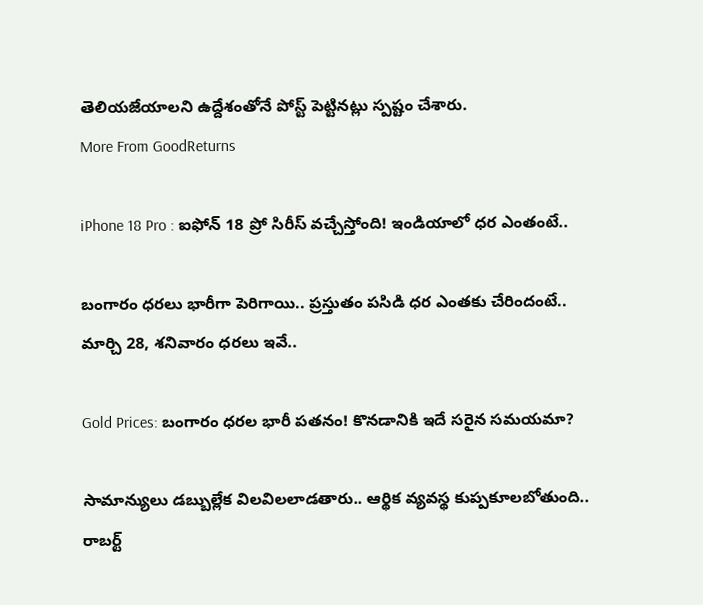తెలియజేయాలని ఉద్దేశంతోనే పోస్ట్ పెట్టినట్లు స్పష్టం చేశారు.
More From GoodReturns

iPhone 18 Pro : ఐఫోన్ 18 ప్రో సిరీస్ వచ్చేస్తోంది! ఇండియాలో ధర ఎంతంటే..

బంగారం ధరలు భారీగా పెరిగాయి.. ప్రస్తుతం పసిడి ధర ఎంతకు చేరిందంటే.. మార్చి 28, శనివారం ధరలు ఇవే..

Gold Prices: బంగారం ధరల భారీ పతనం! కొనడానికి ఇదే సరైన సమయమా?

సామాన్యులు డబ్బుల్లేక విలవిలలాడతారు.. ఆర్థిక వ్యవస్థ కుప్పకూలబోతుంది.. రాబర్ట్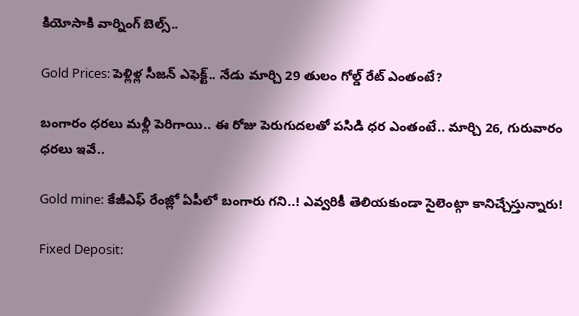కియోసాకి వార్నింగ్ బెల్స్..

Gold Prices: పెళ్లిళ్ల సీజన్ ఎఫెక్ట్.. నేడు మార్చి 29 తులం గోల్డ్ రేట్ ఎంతంటే?

బంగారం ధరలు మళ్లీ పెరిగాయి.. ఈ రోజు పెరుగుదలతో పసిడి ధర ఎంతంటే.. మార్చి 26, గురువారం ధరలు ఇవే..

Gold mine: కేజీఎఫ్ రేంజ్లో ఏపీలో బంగారు గని..! ఎవ్వరికీ తెలియకుండా సైలెంట్గా కానిచ్చేస్తున్నారు!

Fixed Deposit: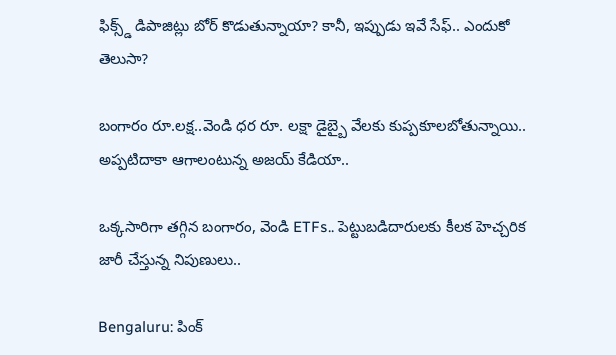ఫిక్స్డ్ డిపాజిట్లు బోర్ కొడుతున్నాయా? కానీ, ఇప్పుడు ఇవే సేఫ్.. ఎందుకో తెలుసా?

బంగారం రూ.లక్ష..వెండి ధర రూ. లక్షా డైబ్బై వేలకు కుప్పకూలబోతున్నాయి.. అప్పటిదాకా ఆగాలంటున్న అజయ్ కేడియా..

ఒక్కసారిగా తగ్గిన బంగారం, వెండి ETFs.. పెట్టుబడిదారులకు కీలక హెచ్చరిక జారీ చేస్తున్న నిపుణులు..

Bengaluru: పింక్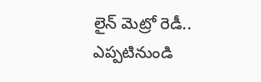లైన్ మెట్రో రెడీ.. ఎప్పటినుండి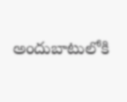అందుబాటులోకి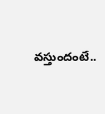వస్తుందంటే..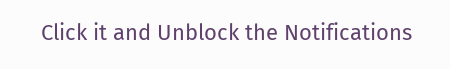Click it and Unblock the Notifications